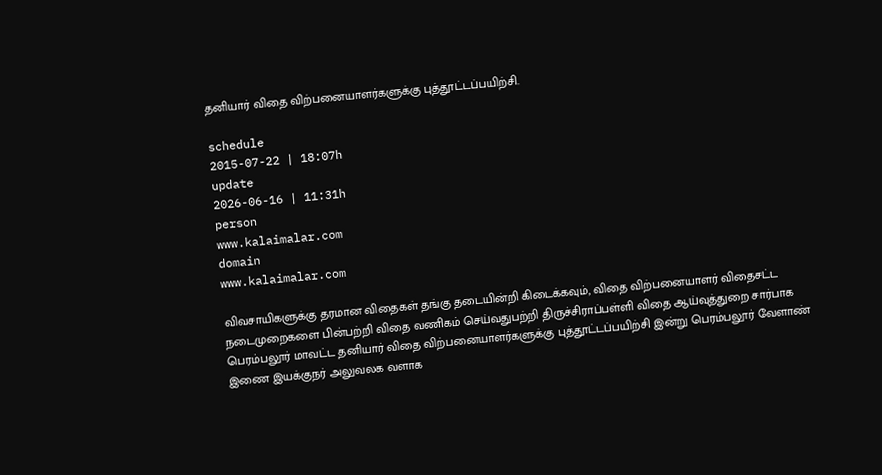தனியார் விதை விற்பனையாளர்களுக்கு புத்தூட்டப்பயிற்சி.

schedule
2015-07-22 | 18:07h
update
2026-06-16 | 11:31h
person
www.kalaimalar.com
domain
www.kalaimalar.com

விவசாயிகளுக்கு தரமான விதைகள் தங்கு தடையின்றி கிடைக்கவும், விதை விற்பனையாளர் விதைசட்ட நடைமுறைகளை பின்பற்றி விதை வணிகம் செய்வதுபற்றி திருச்சிராப்பள்ளி விதை ஆய்வுத்துறை சார்பாக பெரம்பலூர் மாவட்ட தனியார் விதை விற்பனையாளர்களுக்கு புத்தூட்டப்பயிற்சி இன்று பெரம்பலூர் வேளாண் இணை இயக்குநர் அலுவலக வளாக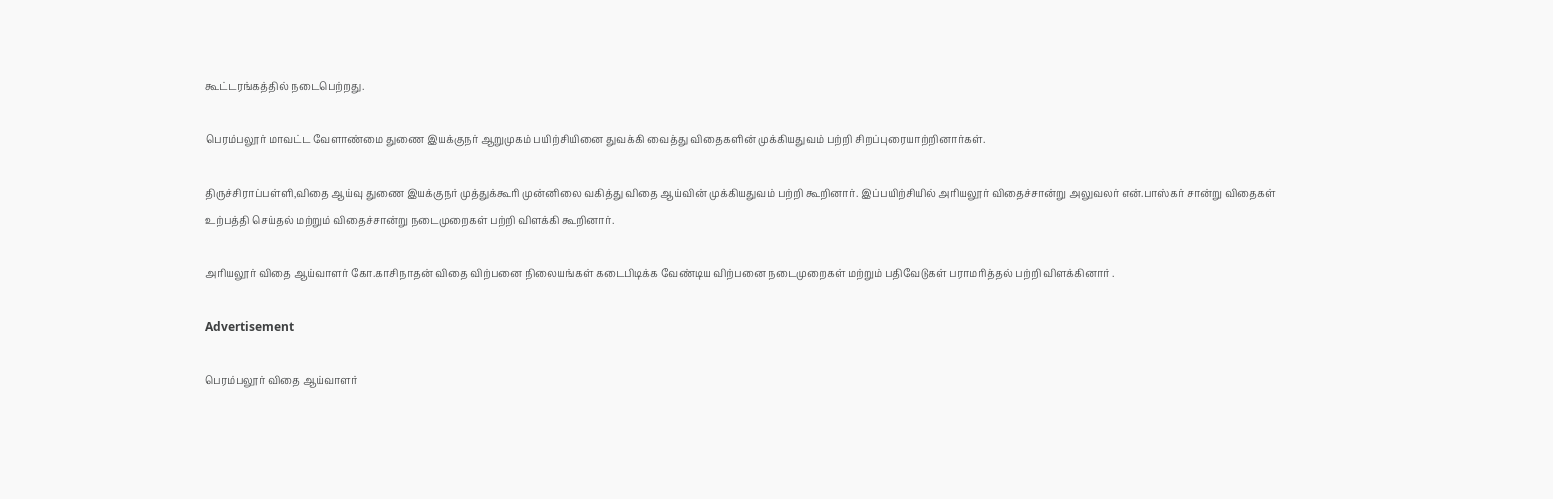கூட்டரங்கத்தில் நடைபெற்றது.

பெரம்பலூர் மாவட்ட வேளாண்மை துணை இயக்குநர் ஆறுமுகம் பயிற்சியினை துவக்கி வைத்து விதைகளின் முக்கியதுவம் பற்றி சிறப்புரையாற்றினார்கள்.

திருச்சிராப்பள்ளி,விதை ஆய்வு துணை இயக்குநர் முத்துக்கூரி முன்னிலை வகித்து விதை ஆய்வின் முக்கியதுவம் பற்றி கூறினார். இப்பயிற்சியில் அரியலூர் விதைச்சான்று அலுவலர் என்.பாஸ்கர் சான்று விதைகள் உற்பத்தி செய்தல் மற்றும் விதைச்சான்று நடைமுறைகள் பற்றி விளக்கி கூறினார்.

அரியலூர் விதை ஆய்வாளர் கோ.காசிநாதன் விதை விற்பனை நிலையங்கள் கடைபிடிக்க வேண்டிய விற்பனை நடைமுறைகள் மற்றும் பதிவேடுகள் பராமரித்தல் பற்றி விளக்கினார் .

Advertisement

பெரம்பலூர் விதை ஆய்வாளர்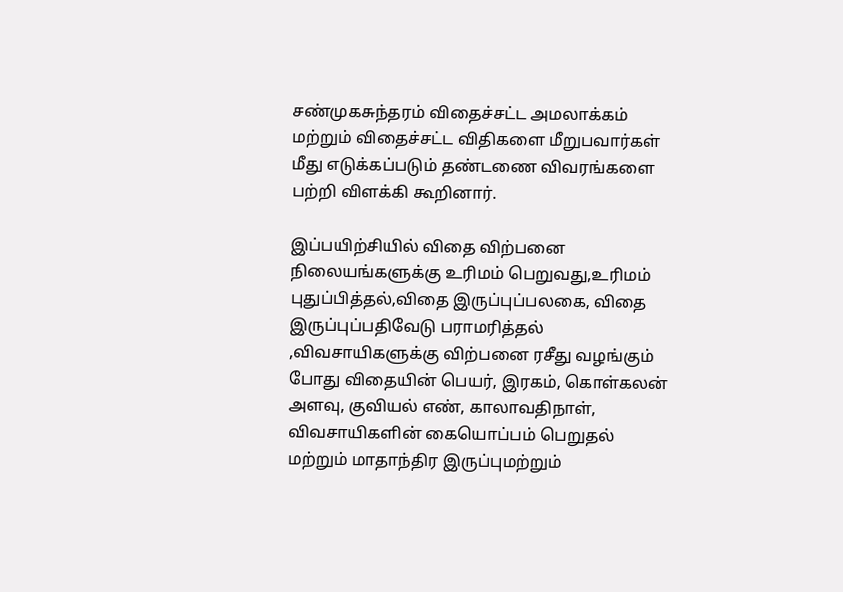சண்முகசுந்தரம் விதைச்சட்ட அமலாக்கம் மற்றும் விதைச்சட்ட விதிகளை மீறுபவார்கள் மீது எடுக்கப்படும் தண்டணை விவரங்களை பற்றி விளக்கி கூறினார்.

இப்பயிற்சியில் விதை விற்பனை நிலையங்களுக்கு உரிமம் பெறுவது,உரிமம் புதுப்பித்தல்,விதை இருப்புப்பலகை, விதை இருப்புப்பதிவேடு பராமரித்தல் ,விவசாயிகளுக்கு விற்பனை ரசீது வழங்கும் போது விதையின் பெயர், இரகம், கொள்கலன் அளவு, குவியல் எண், காலாவதிநாள், விவசாயிகளின் கையொப்பம் பெறுதல் மற்றும் மாதாந்திர இருப்புமற்றும்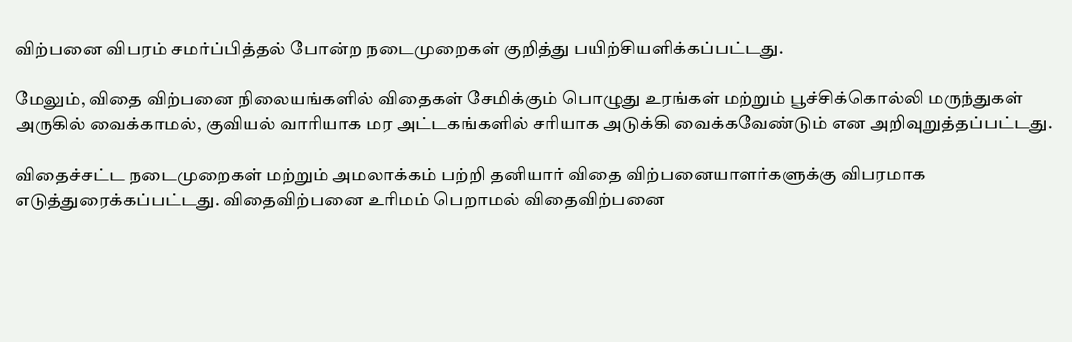விற்பனை விபரம் சமர்ப்பித்தல் போன்ற நடைமுறைகள் குறித்து பயிற்சியளிக்கப்பட்டது.

மேலும், விதை விற்பனை நிலையங்களில் விதைகள் சேமிக்கும் பொழுது உரங்கள் மற்றும் பூச்சிக்கொல்லி மருந்துகள் அருகில் வைக்காமல், குவியல் வாரியாக மர அட்டகங்களில் சரியாக அடுக்கி வைக்கவேண்டும் என அறிவுறுத்தப்பட்டது.

விதைச்சட்ட நடைமுறைகள் மற்றும் அமலாக்கம் பற்றி தனியார் விதை விற்பனையாளர்களுக்கு விபரமாக எடுத்துரைக்கப்பட்டது. விதைவிற்பனை உரிமம் பெறாமல் விதைவிற்பனை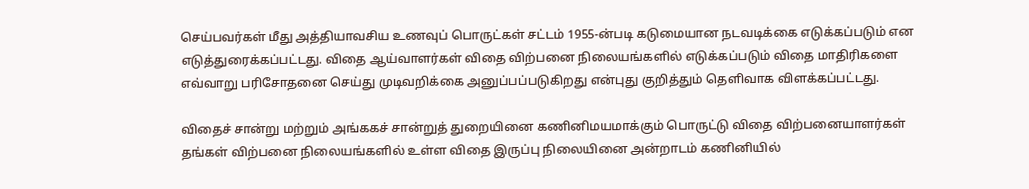செய்பவர்கள் மீது அத்தியாவசிய உணவுப் பொருட்கள் சட்டம் 1955-ன்படி கடுமையான நடவடிக்கை எடுக்கப்படும் என எடுத்துரைக்கப்பட்டது. விதை ஆய்வாளர்கள் விதை விற்பனை நிலையங்களில் எடுக்கப்படும் விதை மாதிரிகளை எவ்வாறு பரிசோதனை செய்து முடிவறிக்கை அனுப்பப்படுகிறது என்புது குறித்தும் தெளிவாக விளக்கப்பட்டது.

விதைச் சான்று மற்றும் அங்ககச் சான்றுத் துறையினை கணினிமயமாக்கும் பொருட்டு விதை விற்பனையாளர்கள் தங்கள் விற்பனை நிலையங்களில் உள்ள விதை இருப்பு நிலையினை அன்றாடம் கணினியில்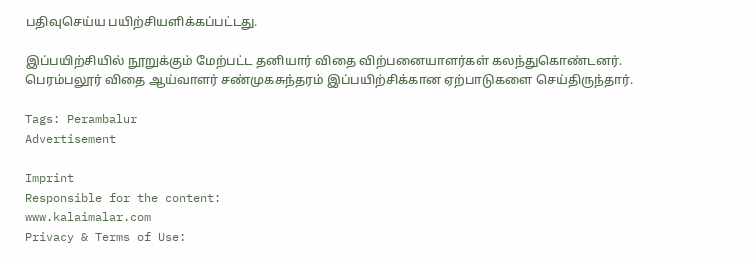பதிவுசெய்ய பயிற்சியளிக்கப்பட்டது.

இப்பயிற்சியில் நூறுக்கும் மேற்பட்ட தனியார் விதை விற்பனையாளர்கள் கலந்துகொண்டனர்.
பெரம்பலூர் விதை ஆய்வாளர் சண்முகசுந்தரம் இப்பயிற்சிக்கான ஏற்பாடுகளை செய்திருந்தார்.

Tags: Perambalur
Advertisement

Imprint
Responsible for the content:
www.kalaimalar.com
Privacy & Terms of Use: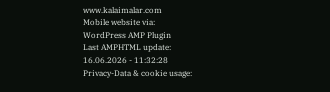www.kalaimalar.com
Mobile website via:
WordPress AMP Plugin
Last AMPHTML update:
16.06.2026 - 11:32:28
Privacy-Data & cookie usage: